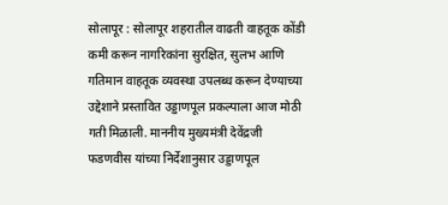सोलापूर : सोलापूर शहरातील वाढती वाहतूक कोंडी कमी करून नागरिकांना सुरक्षित, सुलभ आणि गतिमान वाहतूक व्यवस्था उपलब्ध करून देण्याच्या उद्देशाने प्रस्तावित उड्डाणपूल प्रकल्पाला आज मोठी गती मिळाली. माननीय मुख्यमंत्री देवेंद्रजी फडणवीस यांच्या निर्देशानुसार उड्डाणपूल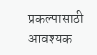प्रकल्पासाठी आवश्यक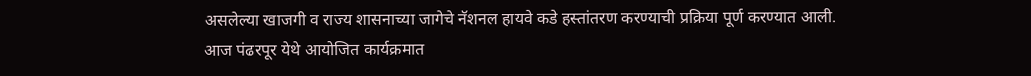असलेल्या खाजगी व राज्य शासनाच्या जागेचे नॅशनल हायवे कडे हस्तांतरण करण्याची प्रक्रिया पूर्ण करण्यात आली.
आज पंढरपूर येथे आयोजित कार्यक्रमात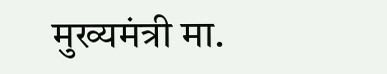मुख्यमंत्री मा.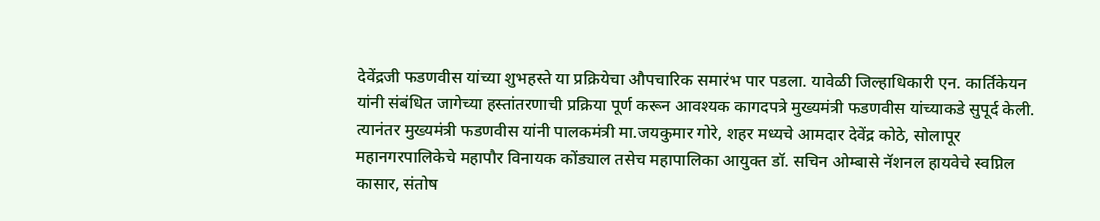देवेंद्रजी फडणवीस यांच्या शुभहस्ते या प्रक्रियेचा औपचारिक समारंभ पार पडला. यावेळी जिल्हाधिकारी एन. कार्तिकेयन यांनी संबंधित जागेच्या हस्तांतरणाची प्रक्रिया पूर्ण करून आवश्यक कागदपत्रे मुख्यमंत्री फडणवीस यांच्याकडे सुपूर्द केली. त्यानंतर मुख्यमंत्री फडणवीस यांनी पालकमंत्री मा.जयकुमार गोरे, शहर मध्यचे आमदार देवेंद्र कोठे, सोलापूर महानगरपालिकेचे महापौर विनायक कोंड्याल तसेच महापालिका आयुक्त डॉ. सचिन ओम्बासे नॅशनल हायवेचे स्वप्निल कासार, संतोष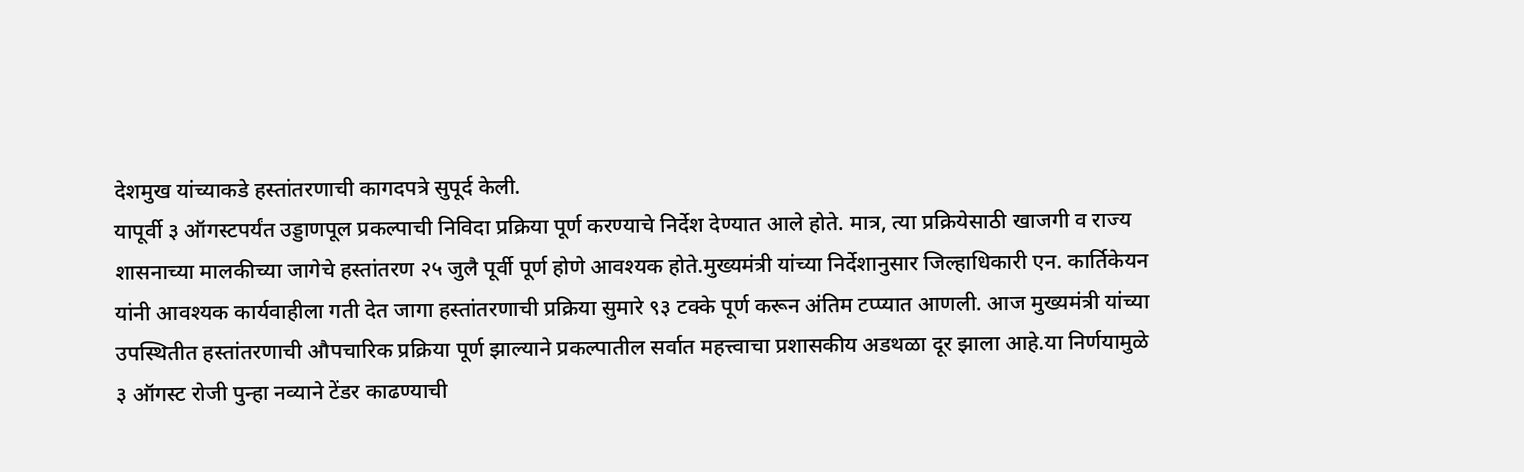देशमुख यांच्याकडे हस्तांतरणाची कागदपत्रे सुपूर्द केली.
यापूर्वी ३ ऑगस्टपर्यंत उड्डाणपूल प्रकल्पाची निविदा प्रक्रिया पूर्ण करण्याचे निर्देश देण्यात आले होते. मात्र, त्या प्रक्रियेसाठी खाजगी व राज्य शासनाच्या मालकीच्या जागेचे हस्तांतरण २५ जुलै पूर्वी पूर्ण होणे आवश्यक होते.मुख्यमंत्री यांच्या निर्देशानुसार जिल्हाधिकारी एन. कार्तिकेयन यांनी आवश्यक कार्यवाहीला गती देत जागा हस्तांतरणाची प्रक्रिया सुमारे ९३ टक्के पूर्ण करून अंतिम टप्प्यात आणली. आज मुख्यमंत्री यांच्या उपस्थितीत हस्तांतरणाची औपचारिक प्रक्रिया पूर्ण झाल्याने प्रकल्पातील सर्वात महत्त्वाचा प्रशासकीय अडथळा दूर झाला आहे.या निर्णयामुळे ३ ऑगस्ट रोजी पुन्हा नव्याने टेंडर काढण्याची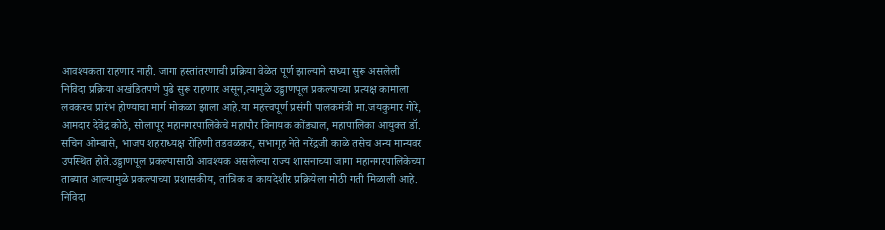आवश्यकता राहणार नाही. जागा हस्तांतरणाची प्रक्रिया वेळेत पूर्ण झाल्याने सध्या सुरू असलेली निविदा प्रक्रिया अखंडितपणे पुढे सुरू राहणार असून,त्यामुळे उड्डाणपूल प्रकल्पाच्या प्रत्यक्ष कामाला लवकरच प्रारंभ होण्याचा मार्ग मोकळा झाला आहे.या महत्त्वपूर्ण प्रसंगी पालकमंत्री मा.जयकुमार गोरे, आमदार देवेंद्र कोठे, सोलापूर महानगरपालिकेचे महापौर विनायक कोंड्याल, महापालिका आयुक्त डॉ. सचिन ओम्बासे, भाजप शहराध्यक्ष रोहिणी तडवळकर, सभागृह नेते नरेंद्रजी काळे तसेच अन्य मान्यवर उपस्थित होते.उड्डाणपूल प्रकल्पासाठी आवश्यक असलेल्या राज्य शासनाच्या जागा महानगरपालिकेच्या ताब्यात आल्यामुळे प्रकल्पाच्या प्रशासकीय, तांत्रिक व कायदेशीर प्रक्रियेला मोठी गती मिळाली आहे. निविदा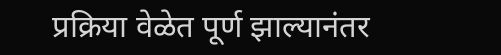प्रक्रिया वेळेत पूर्ण झाल्यानंतर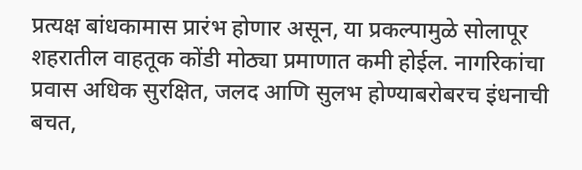प्रत्यक्ष बांधकामास प्रारंभ होणार असून, या प्रकल्पामुळे सोलापूर शहरातील वाहतूक कोंडी मोठ्या प्रमाणात कमी होईल. नागरिकांचा प्रवास अधिक सुरक्षित, जलद आणि सुलभ होण्याबरोबरच इंधनाची बचत,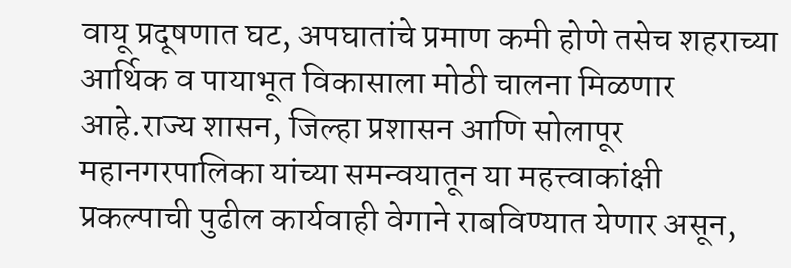वायू प्रदूषणात घट, अपघातांचे प्रमाण कमी होणे तसेच शहराच्या आर्थिक व पायाभूत विकासाला मोठी चालना मिळणार आहे.राज्य शासन, जिल्हा प्रशासन आणि सोलापूर महानगरपालिका यांच्या समन्वयातून या महत्त्वाकांक्षी प्रकल्पाची पुढील कार्यवाही वेगाने राबविण्यात येणार असून,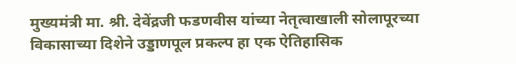मुख्यमंत्री मा. श्री. देवेंद्रजी फडणवीस यांच्या नेतृत्वाखाली सोलापूरच्या विकासाच्या दिशेने उड्डाणपूल प्रकल्प हा एक ऐतिहासिक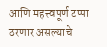आणि महत्त्वपूर्ण टप्पा ठरणार असल्याचे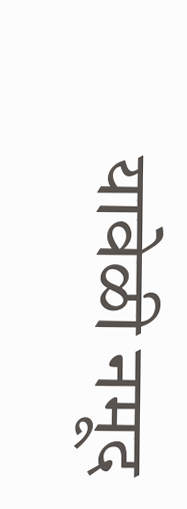यावेळी नमूद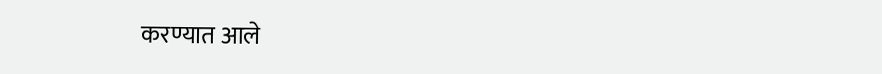करण्यात आले